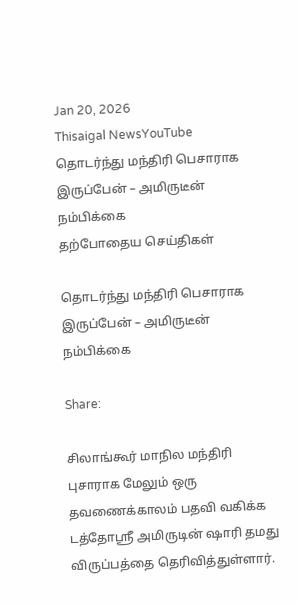Jan 20, 2026
Thisaigal NewsYouTube
தொடர்ந்து மந்திரி பெசாராக இருப்பேன் – அமிருடீன் நம்பிக்கை
தற்போதைய செய்திகள்

தொடர்ந்து மந்திரி பெசாராக இருப்பேன் – அமிருடீன் நம்பிக்கை

Share:

சிலாங்கூர் மாநில மந்திரி புசாராக மேலும் ஒரு தவணைக்காலம் பதவி வகிக்க டத்தோஸ்ரீ அமிருடின் ஷாரி தமது விருப்பத்தை தெரிவித்துள்ளார்.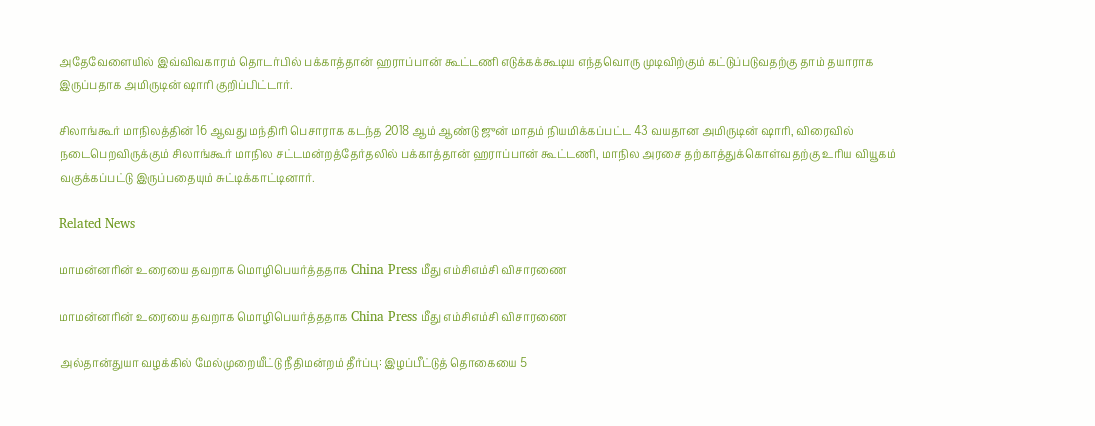அதேவேளையில் இவ்விவகாரம் தொடர்பில் பக்காத்தான் ஹராப்பான் கூட்டணி எடுக்கக்கூடிய எந்தவொரு முடிவிற்கும் கட்டுப்படுவதற்கு தாம் தயாராக இருப்பதாக அமிருடின் ஷாரி குறிப்பிட்டார்.

சிலாங்கூர் மாநிலத்தின் 16 ஆவது மந்திரி பெசாராக கடந்த 2018 ஆம் ஆண்டு ஜுன் மாதம் நியமிக்கப்பட்ட 43 வயதான அமிருடின் ஷாரி, விரைவில் நடைபெறவிருக்கும் சிலாங்கூர் மாநில சட்டமன்றத்தேர்தலில் பக்காத்தான் ஹராப்பான் கூட்டணி, மாநில அரசை தற்காத்துக்கொள்வதற்கு உரிய வியூகம் வகுக்கப்பட்டு இருப்பதையும் சுட்டிக்காட்டினார்.

Related News

மாமன்னரின் உரையை தவறாக மொழிபெயர்த்ததாக China Press மீது எம்சிஎம்சி விசாரணை

மாமன்னரின் உரையை தவறாக மொழிபெயர்த்ததாக China Press மீது எம்சிஎம்சி விசாரணை

அல்தான்துயா வழக்கில் மேல்முறையீட்டு நீதிமன்றம் தீர்ப்பு: இழப்பீட்டுத் தொகையை 5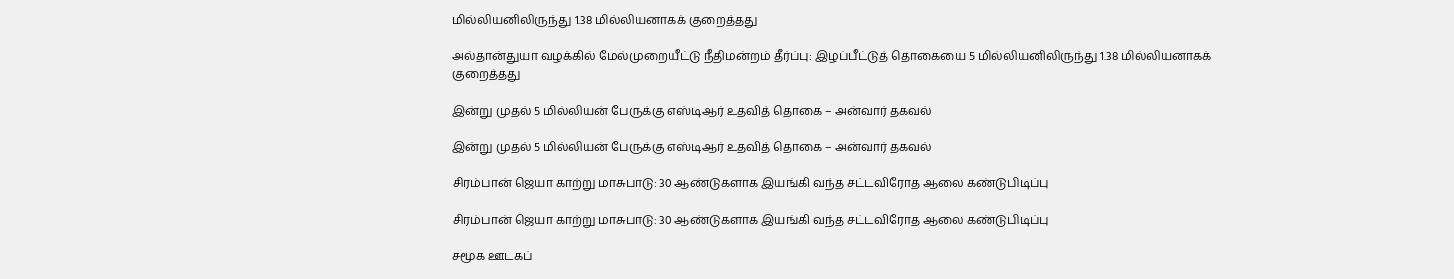மில்லியனிலிருந்து 1.38 மில்லியனாகக் குறைத்தது

அல்தான்துயா வழக்கில் மேல்முறையீட்டு நீதிமன்றம் தீர்ப்பு: இழப்பீட்டுத் தொகையை 5 மில்லியனிலிருந்து 1.38 மில்லியனாகக் குறைத்தது

இன்று முதல் 5 மில்லியன் பேருக்கு எஸ்டிஆர் உதவித் தொகை – அன்வார் தகவல்

இன்று முதல் 5 மில்லியன் பேருக்கு எஸ்டிஆர் உதவித் தொகை – அன்வார் தகவல்

சிரம்பான் ஜெயா காற்று மாசுபாடு: 30 ஆண்டுகளாக இயங்கி வந்த சட்டவிரோத ஆலை கண்டுபிடிப்பு

சிரம்பான் ஜெயா காற்று மாசுபாடு: 30 ஆண்டுகளாக இயங்கி வந்த சட்டவிரோத ஆலை கண்டுபிடிப்பு

சமூக ஊடகப்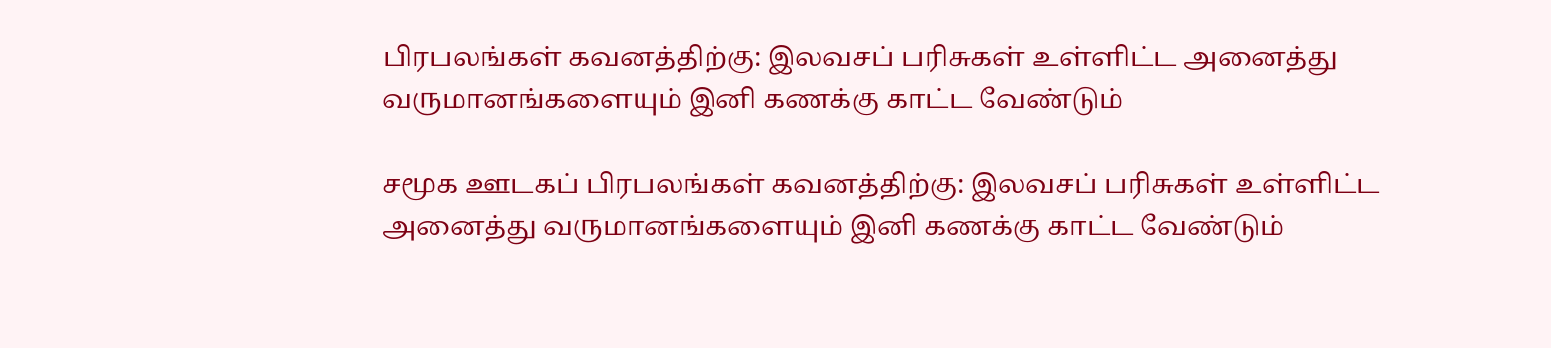பிரபலங்கள் கவனத்திற்கு: இலவசப் பரிசுகள் உள்ளிட்ட அனைத்து வருமானங்களையும் இனி கணக்கு காட்ட வேண்டும்

சமூக ஊடகப் பிரபலங்கள் கவனத்திற்கு: இலவசப் பரிசுகள் உள்ளிட்ட அனைத்து வருமானங்களையும் இனி கணக்கு காட்ட வேண்டும்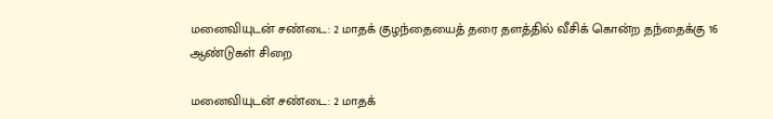மனைவியுடன் சண்டை: 2 மாதக் குழந்தையைத் தரை தளத்தில் வீசிக் கொன்ற தந்தைக்கு 16 ஆண்டுகள் சிறை

மனைவியுடன் சண்டை: 2 மாதக்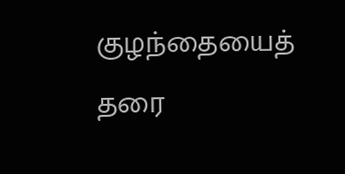குழந்தையைத் தரை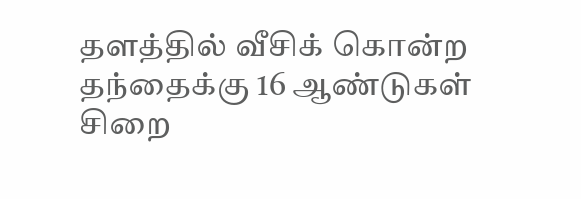தளத்தில் வீசிக் கொன்ற தந்தைக்கு 16 ஆண்டுகள் சிறை